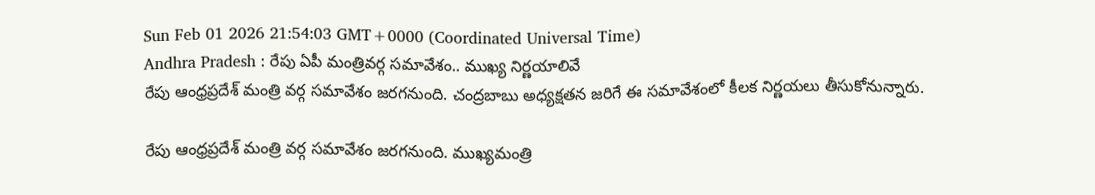Sun Feb 01 2026 21:54:03 GMT+0000 (Coordinated Universal Time)
Andhra Pradesh : రేపు ఏపీ మంత్రివర్గ సమావేశం.. ముఖ్య నిర్ణయాలివే
రేపు ఆంధ్రప్రదేశ్ మంత్రి వర్గ సమావేశం జరగనుంది. చంద్రబాబు అధ్యక్షతన జరిగే ఈ సమావేశంలో కీలక నిర్ణయలు తీసుకోనున్నారు.

రేపు ఆంధ్రప్రదేశ్ మంత్రి వర్గ సమావేశం జరగనుంది. ముఖ్యమంత్రి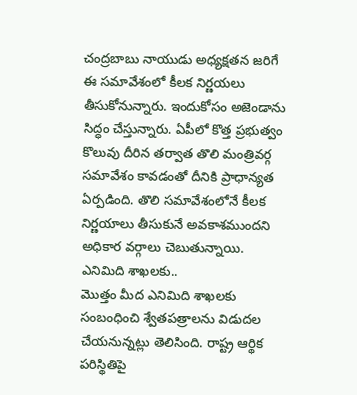చంద్రబాబు నాయుడు అధ్యక్షతన జరిగే ఈ సమావేశంలో కీలక నిర్ణయలు తీసుకోనున్నారు. ఇందుకోసం అజెండాను సిద్ధం చేస్తున్నారు. ఏపీలో కొత్త ప్రభుత్వం కొలువు దీరిన తర్వాత తొలి మంత్రివర్గ సమావేశం కావడంతో దీనికి ప్రాధాన్యత ఏర్పడింది. తొలి సమావేశంలోనే కీలక నిర్ణయాలు తీసుకునే అవకాశముందని అధికార వర్గాలు చెబుతున్నాయి.
ఎనిమిది శాఖలకు..
మొత్తం మీద ఎనిమిది శాఖలకు సంబంధించి శ్వేతపత్రాలను విడుదల చేయనున్నట్లు తెలిసింది. రాష్ట్ర ఆర్థిక పరిస్థితిపై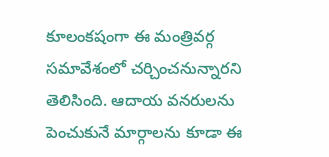కూలంకషంగా ఈ మంత్రివర్గ సమావేశంలో చర్చించనున్నారని తెలిసింది. ఆదాయ వనరులను పెంచుకునే మార్గాలను కూడా ఈ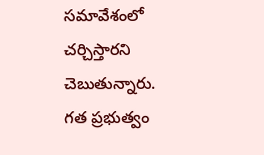సమావేశంలో చర్చిస్తారని చెబుతున్నారు. గత ప్రభుత్వం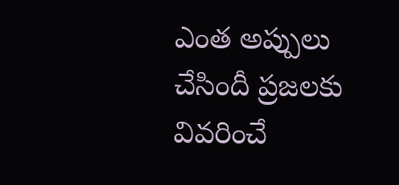ఎంత అప్పులు చేసిందీ ప్రజలకు వివరించే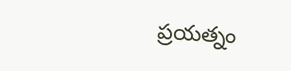ప్రయత్నం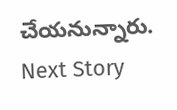చేయనున్నారు.
Next Story